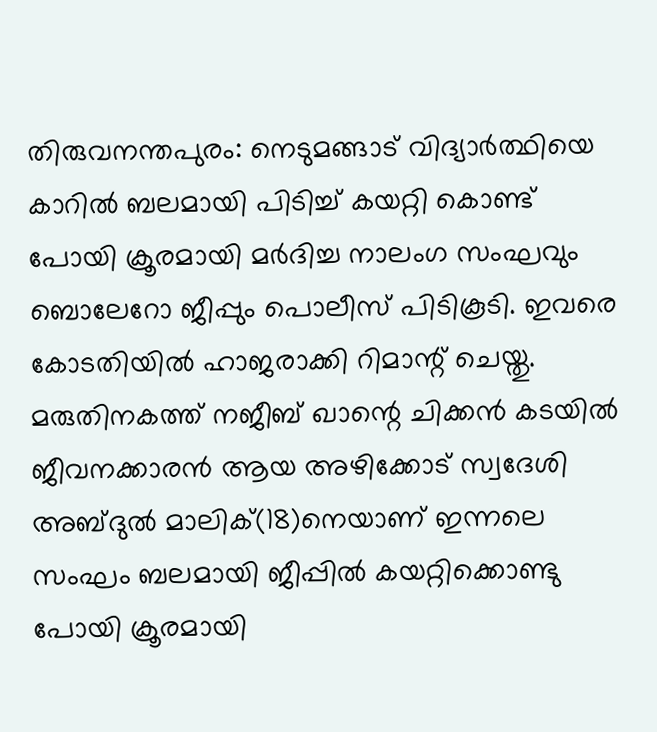തിരുവനന്തപുരം: നെടുമങ്ങാട് വിദ്യാർത്ഥിയെ കാറിൽ ബലമായി പിടിച്ച് കയറ്റി കൊണ്ട് പോയി ക്രൂരമായി മർദിച്ച നാലംഗ സംഘവും ബൊലേറോ ജീപ്പും പൊലീസ് പിടികൂടി. ഇവരെ കോടതിയിൽ ഹാജരാക്കി റിമാന്റ് ചെയ്തു. മരുതിനകത്ത് നജീബ് ഖാന്റെ ചിക്കൻ കടയിൽ ജീവനക്കാരൻ ആയ അഴിക്കോട് സ്വദേശി അബ്ദുൽ മാലിക്(18)നെയാണ് ഇന്നലെ സംഘം ബലമായി ജീപ്പിൽ കയറ്റിക്കൊണ്ടു പോയി ക്രൂരമായി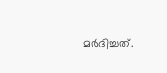മർദിച്ചത്.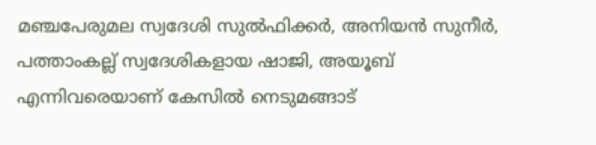മഞ്ചപേരുമല സ്വദേശി സുൽഫിക്കർ, അനിയൻ സുനീർ, പത്താംകല്ല് സ്വദേശികളായ ഷാജി, അയൂബ് എന്നിവരെയാണ് കേസിൽ നെടുമങ്ങാട്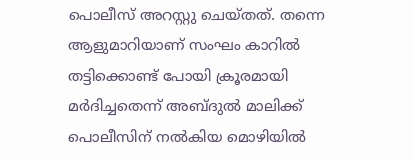പൊലീസ് അറസ്റ്റു ചെയ്തത്. തന്നെ ആളുമാറിയാണ് സംഘം കാറിൽ തട്ടിക്കൊണ്ട് പോയി ക്രൂരമായി മർദിച്ചതെന്ന് അബ്ദുൽ മാലിക്ക് പൊലീസിന് നൽകിയ മൊഴിയിൽ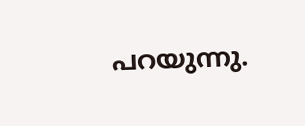പറയുന്നു.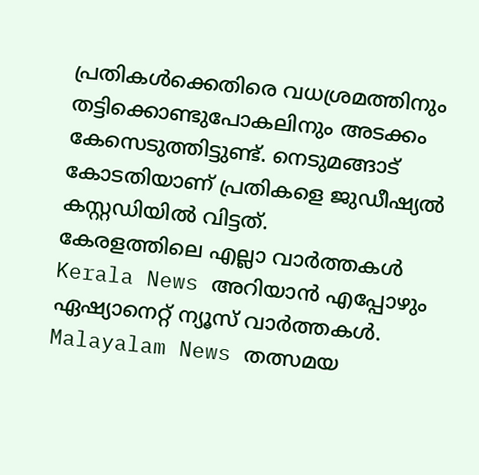പ്രതികൾക്കെതിരെ വധശ്രമത്തിനും തട്ടിക്കൊണ്ടുപോകലിനും അടക്കം കേസെടുത്തിട്ടുണ്ട്. നെടുമങ്ങാട് കോടതിയാണ് പ്രതികളെ ജുഡീഷ്യൽ കസ്റ്റഡിയിൽ വിട്ടത്.
കേരളത്തിലെ എല്ലാ വാർത്തകൾ Kerala News അറിയാൻ എപ്പോഴും ഏഷ്യാനെറ്റ് ന്യൂസ് വാർത്തകൾ. Malayalam News തത്സമയ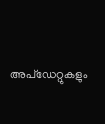അപ്ഡേറ്റുകളും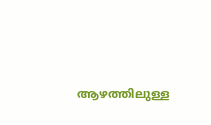ആഴത്തിലുള്ള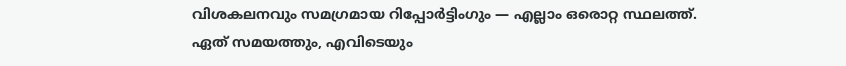വിശകലനവും സമഗ്രമായ റിപ്പോർട്ടിംഗും — എല്ലാം ഒരൊറ്റ സ്ഥലത്ത്. ഏത് സമയത്തും, എവിടെയും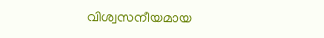വിശ്വസനീയമായ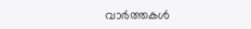വാർത്തകൾ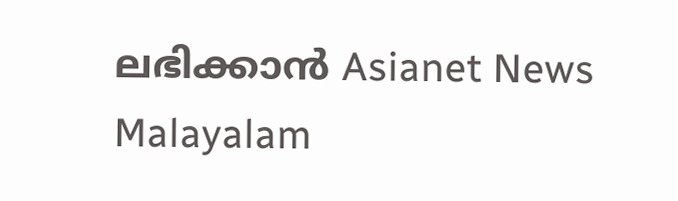ലഭിക്കാൻ Asianet News Malayalam